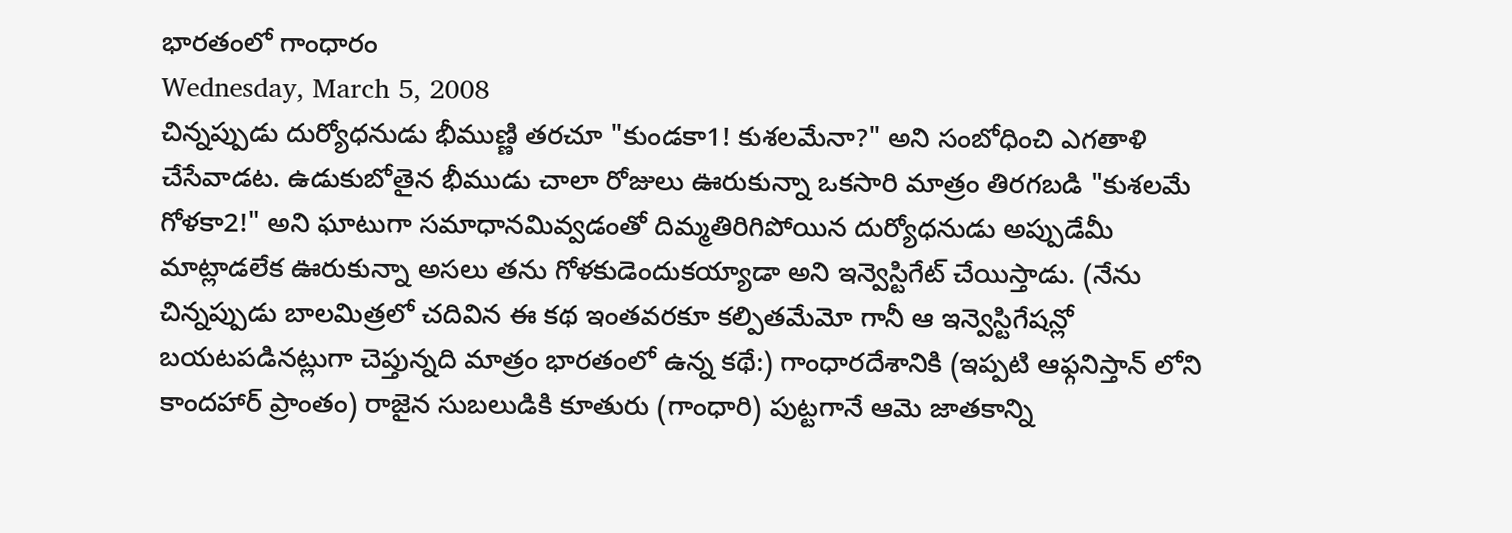భారతంలో గాంధారం
Wednesday, March 5, 2008
చిన్నప్పుడు దుర్యోధనుడు భీముణ్ణి తరచూ "కుండకా1! కుశలమేనా?" అని సంబోధించి ఎగతాళి చేసేవాడట. ఉడుకుబోతైన భీముడు చాలా రోజులు ఊరుకున్నా ఒకసారి మాత్రం తిరగబడి "కుశలమే గోళకా2!" అని ఘాటుగా సమాధానమివ్వడంతో దిమ్మతిరిగిపోయిన దుర్యోధనుడు అప్పుడేమీ మాట్లాడలేక ఊరుకున్నా అసలు తను గోళకుడెందుకయ్యాడా అని ఇన్వెస్టిగేట్ చేయిస్తాడు. (నేను చిన్నప్పుడు బాలమిత్రలో చదివిన ఈ కథ ఇంతవరకూ కల్పితమేమో గానీ ఆ ఇన్వెస్టిగేషన్లో బయటపడినట్లుగా చెప్తున్నది మాత్రం భారతంలో ఉన్న కథే:) గాంధారదేశానికి (ఇప్పటి ఆఫ్గనిస్తాన్ లోని కాందహార్ ప్రాంతం) రాజైన సుబలుడికి కూతురు (గాంధారి) పుట్టగానే ఆమె జాతకాన్ని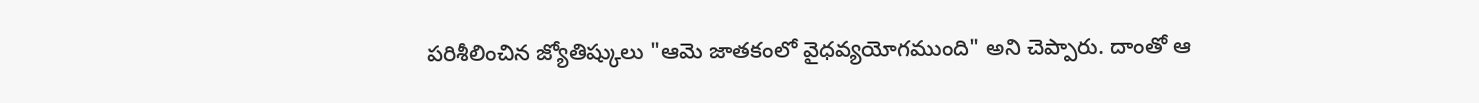పరిశీలించిన జ్యోతిష్కులు "ఆమె జాతకంలో వైధవ్యయోగముంది" అని చెప్పారు. దాంతో ఆ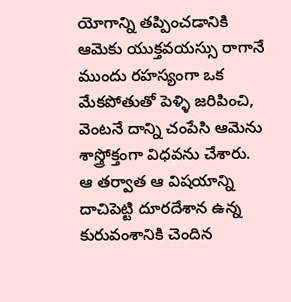యోగాన్ని తప్పించడానికి ఆమెకు యుక్తవయస్సు రాగానే ముందు రహస్యంగా ఒక మేకపోతుతో పెళ్ళి జరిపించి, వెంటనే దాన్ని చంపేసి ఆమెను శాస్త్రోక్తంగా విధవను చేశారు. ఆ తర్వాత ఆ విషయాన్ని దాచిపెట్టి దూరదేశాన ఉన్న కురువంశానికి చెందిన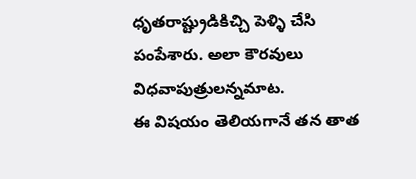ధృతరాష్ట్రుడికిచ్చి పెళ్ళి చేసి పంపేశారు. అలా కౌరవులు విధవాపుత్రులన్నమాట.
ఈ విషయం తెలియగానే తన తాత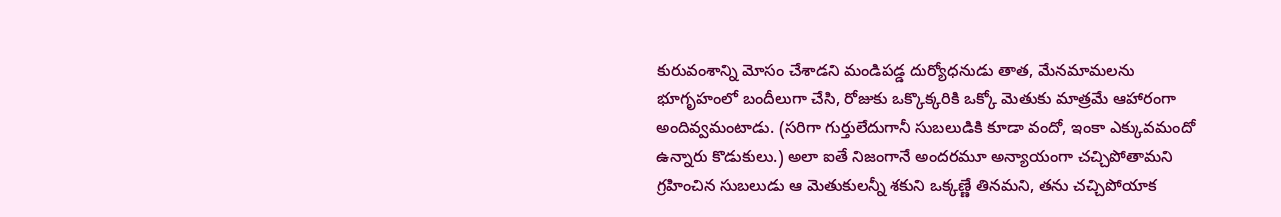కురువంశాన్ని మోసం చేశాడని మండిపడ్డ దుర్యోధనుడు తాత, మేనమామలను భూగృహంలో బందీలుగా చేసి, రోజుకు ఒక్కొక్కరికి ఒక్కో మెతుకు మాత్రమే ఆహారంగా అందివ్వమంటాడు. (సరిగా గుర్తులేదుగానీ సుబలుడికి కూడా వందో, ఇంకా ఎక్కువమందో ఉన్నారు కొడుకులు.) అలా ఐతే నిజంగానే అందరమూ అన్యాయంగా చచ్చిపోతామని గ్రహించిన సుబలుడు ఆ మెతుకులన్నీ శకుని ఒక్కణ్ణే తినమని, తను చచ్చిపోయాక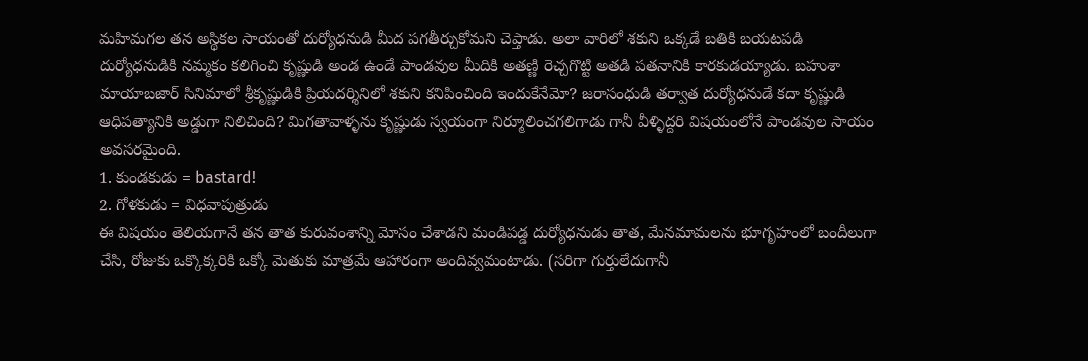మహిమగల తన అస్థికల సాయంతో దుర్యోధనుడి మీద పగతీర్చుకోమని చెప్తాడు. అలా వారిలో శకుని ఒక్కడే బతికి బయటపడి దుర్యోధనుడికి నమ్మకం కలిగించి కృష్ణుడి అండ ఉండే పాండవుల మీదికి అతణ్ణి రెచ్చగొట్టి అతడి పతనానికి కారకుడయ్యాడు. బహుశా మాయాబజార్ సినిమాలో శ్రీకృష్ణుడికి ప్రియదర్శినిలో శకుని కనిపించింది ఇందుకేనేమో? జరాసంధుడి తర్వాత దుర్యోధనుడే కదా కృష్ణుడి ఆధిపత్యానికి అడ్డుగా నిలిచింది? మిగతావాళ్ళను కృష్ణుడు స్వయంగా నిర్మూలించగలిగాడు గానీ వీళ్ళిద్దరి విషయంలోనే పాండవుల సాయం అవసరమైంది.
1. కుండకుడు = bastard!
2. గోళకుడు = విధవాపుత్రుడు
ఈ విషయం తెలియగానే తన తాత కురువంశాన్ని మోసం చేశాడని మండిపడ్డ దుర్యోధనుడు తాత, మేనమామలను భూగృహంలో బందీలుగా చేసి, రోజుకు ఒక్కొక్కరికి ఒక్కో మెతుకు మాత్రమే ఆహారంగా అందివ్వమంటాడు. (సరిగా గుర్తులేదుగానీ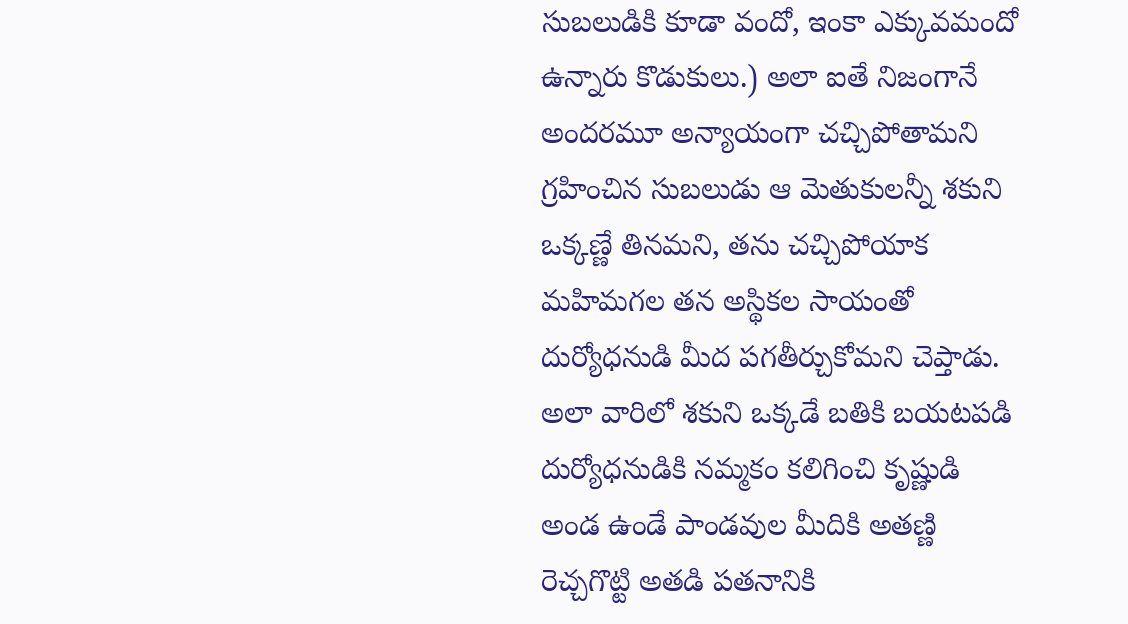సుబలుడికి కూడా వందో, ఇంకా ఎక్కువమందో ఉన్నారు కొడుకులు.) అలా ఐతే నిజంగానే అందరమూ అన్యాయంగా చచ్చిపోతామని గ్రహించిన సుబలుడు ఆ మెతుకులన్నీ శకుని ఒక్కణ్ణే తినమని, తను చచ్చిపోయాక మహిమగల తన అస్థికల సాయంతో దుర్యోధనుడి మీద పగతీర్చుకోమని చెప్తాడు. అలా వారిలో శకుని ఒక్కడే బతికి బయటపడి దుర్యోధనుడికి నమ్మకం కలిగించి కృష్ణుడి అండ ఉండే పాండవుల మీదికి అతణ్ణి రెచ్చగొట్టి అతడి పతనానికి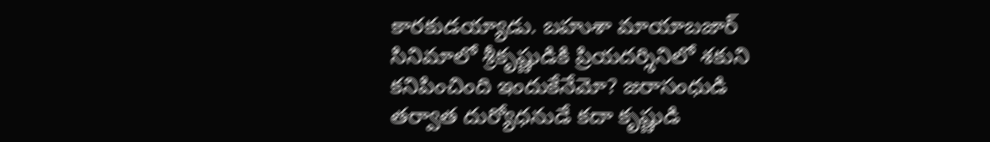కారకుడయ్యాడు. బహుశా మాయాబజార్ సినిమాలో శ్రీకృష్ణుడికి ప్రియదర్శినిలో శకుని కనిపించింది ఇందుకేనేమో? జరాసంధుడి తర్వాత దుర్యోధనుడే కదా కృష్ణుడి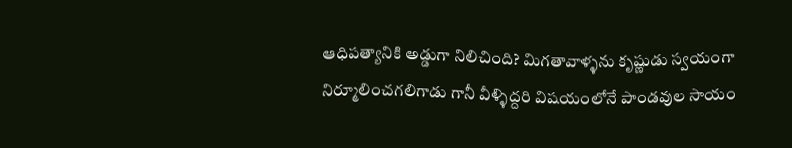ఆధిపత్యానికి అడ్డుగా నిలిచింది? మిగతావాళ్ళను కృష్ణుడు స్వయంగా నిర్మూలించగలిగాడు గానీ వీళ్ళిద్దరి విషయంలోనే పాండవుల సాయం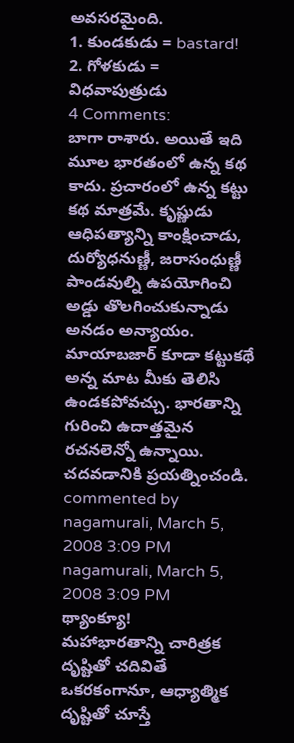అవసరమైంది.
1. కుండకుడు = bastard!
2. గోళకుడు = విధవాపుత్రుడు
4 Comments:
బాగా రాశారు. అయితే ఇది మూల భారతంలో ఉన్న కథ కాదు. ప్రచారంలో ఉన్న కట్టు కథ మాత్రమే. కృష్ణుడు ఆధిపత్యాన్ని కాంక్షించాడు, దుర్యోధనుణ్ణీ, జరాసంధుణ్ణీ పాండవుల్ని ఉపయోగించి అడ్డు తొలగించుకున్నాడు అనడం అన్యాయం. మాయాబజార్ కూడా కట్టుకథే అన్న మాట మీకు తెలిసి ఉండకపోవచ్చు. భారతాన్ని గురించి ఉదాత్తమైన రచనలెన్నో ఉన్నాయి. చదవడానికి ప్రయత్నించండి.
commented by
nagamurali, March 5, 2008 3:09 PM
nagamurali, March 5, 2008 3:09 PM
థ్యాంక్యూ!
మహాభారతాన్ని చారిత్రక దృష్టితో చదివితే ఒకరకంగానూ, ఆధ్యాత్మిక దృష్టితో చూస్తే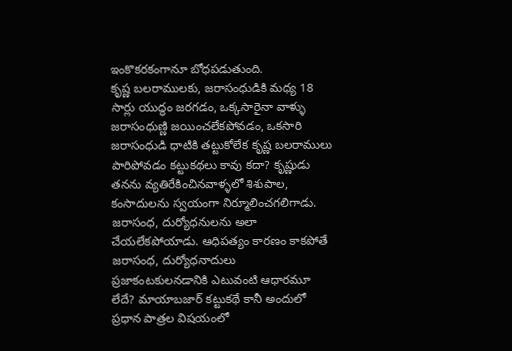ఇంకొకరకంగానూ బోధపడుతుంది.
కృష్ణ బలరాములకు, జరాసంధుడికి మధ్య 18 సార్లు యుద్ధం జరగడం, ఒక్కసారైనా వాళ్ళు జరాసంధుణ్ణి జయించలేకపోవడం, ఒకసారి జరాసంధుడి ధాటికి తట్టుకోలేక కృష్ణ బలరాములు పారిపోవడం కట్టుకథలు కావు కదా? కృష్ణుడు తనను వ్యతిరేకించినవాళ్ళలో శిశుపాల, కంసాదులను స్వయంగా నిర్మూలించగలిగాడు. జరాసంధ, దుర్యోధనులను అలా చేయలేకపోయాడు. ఆధిపత్యం కారణం కాకపోతే జరాసంధ, దుర్యోధనాదులు ప్రజాకంటకులనడానికి ఎటువంటి ఆధారమూ లేదే? మాయాబజార్ కట్టుకథే కానీ అందులో ప్రధాన పాత్రల విషయంలో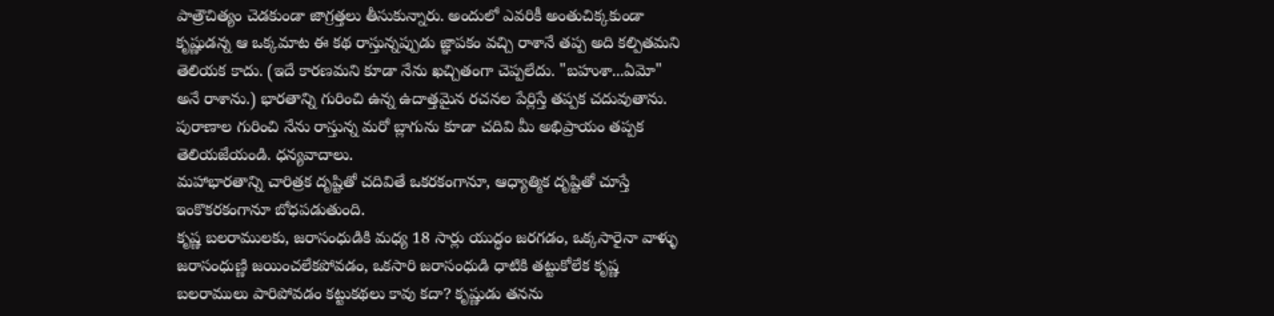పాత్రౌచిత్యం చెడకుండా జాగ్రత్తలు తీసుకున్నారు. అందులో ఎవరికీ అంతుచిక్కకుండా కృష్ణుడన్న ఆ ఒక్కమాట ఈ కథ రాస్తున్నప్పుడు జ్ఞాపకం వచ్చి రాశానే తప్ప అది కల్పితమని తెలియక కాదు. (ఇదే కారణమని కూడా నేను ఖచ్చితంగా చెప్పలేదు. "బహుశా...ఏమో" అనే రాశాను.) భారతాన్ని గురించి ఉన్న ఉదాత్తమైన రచనల పేర్లిస్తే తప్పక చదువుతాను.
పురాణాల గురించి నేను రాస్తున్న మరో బ్లాగును కూడా చదివి మీ అభిప్రాయం తప్పక తెలియజేయండి. ధన్యవాదాలు.
మహాభారతాన్ని చారిత్రక దృష్టితో చదివితే ఒకరకంగానూ, ఆధ్యాత్మిక దృష్టితో చూస్తే ఇంకొకరకంగానూ బోధపడుతుంది.
కృష్ణ బలరాములకు, జరాసంధుడికి మధ్య 18 సార్లు యుద్ధం జరగడం, ఒక్కసారైనా వాళ్ళు జరాసంధుణ్ణి జయించలేకపోవడం, ఒకసారి జరాసంధుడి ధాటికి తట్టుకోలేక కృష్ణ బలరాములు పారిపోవడం కట్టుకథలు కావు కదా? కృష్ణుడు తనను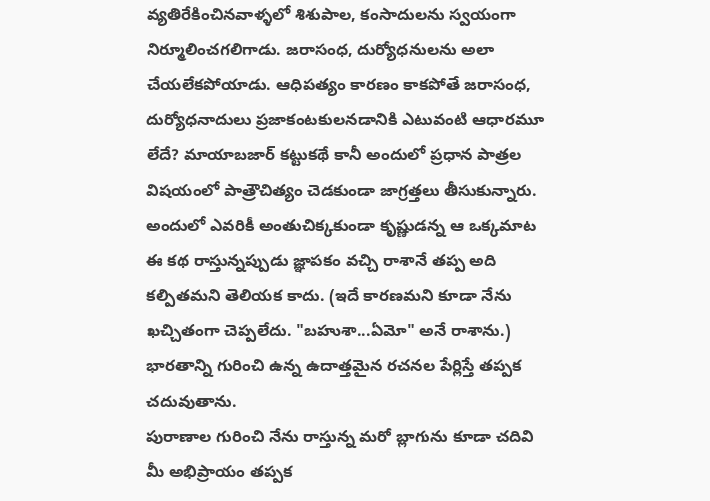వ్యతిరేకించినవాళ్ళలో శిశుపాల, కంసాదులను స్వయంగా నిర్మూలించగలిగాడు. జరాసంధ, దుర్యోధనులను అలా చేయలేకపోయాడు. ఆధిపత్యం కారణం కాకపోతే జరాసంధ, దుర్యోధనాదులు ప్రజాకంటకులనడానికి ఎటువంటి ఆధారమూ లేదే? మాయాబజార్ కట్టుకథే కానీ అందులో ప్రధాన పాత్రల విషయంలో పాత్రౌచిత్యం చెడకుండా జాగ్రత్తలు తీసుకున్నారు. అందులో ఎవరికీ అంతుచిక్కకుండా కృష్ణుడన్న ఆ ఒక్కమాట ఈ కథ రాస్తున్నప్పుడు జ్ఞాపకం వచ్చి రాశానే తప్ప అది కల్పితమని తెలియక కాదు. (ఇదే కారణమని కూడా నేను ఖచ్చితంగా చెప్పలేదు. "బహుశా...ఏమో" అనే రాశాను.) భారతాన్ని గురించి ఉన్న ఉదాత్తమైన రచనల పేర్లిస్తే తప్పక చదువుతాను.
పురాణాల గురించి నేను రాస్తున్న మరో బ్లాగును కూడా చదివి మీ అభిప్రాయం తప్పక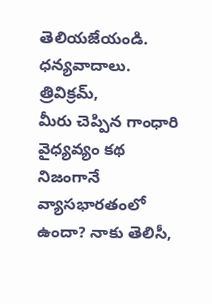తెలియజేయండి. ధన్యవాదాలు.
త్రివిక్రమ్,
మీరు చెప్పిన గాంధారి వైధ్యవ్యం కథ నిజంగానే వ్యాసభారతంలో ఉందా? నాకు తెలిసీ,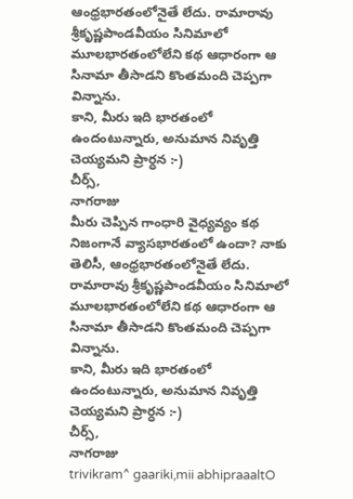ఆంధ్రభారతంలోనైతే లేదు. రామారావు శ్రీకృష్ణపాండవీయం సినిమాలో మూలభారతంలోలేని కథ ఆధారంగా ఆ సినామా తీసాడని కొంతమంది చెప్పగా విన్నాను.
కాని, మీరు ఇది భారతంలో ఉందంటున్నారు, అనుమాన నివృత్తి చెయ్యమని ప్రార్ధన :-)
చీర్స్,
నాగరాజు
మీరు చెప్పిన గాంధారి వైధ్యవ్యం కథ నిజంగానే వ్యాసభారతంలో ఉందా? నాకు తెలిసీ, ఆంధ్రభారతంలోనైతే లేదు. రామారావు శ్రీకృష్ణపాండవీయం సినిమాలో మూలభారతంలోలేని కథ ఆధారంగా ఆ సినామా తీసాడని కొంతమంది చెప్పగా విన్నాను.
కాని, మీరు ఇది భారతంలో ఉందంటున్నారు, అనుమాన నివృత్తి చెయ్యమని ప్రార్ధన :-)
చీర్స్,
నాగరాజు
trivikram^ gaariki,mii abhipraaaltO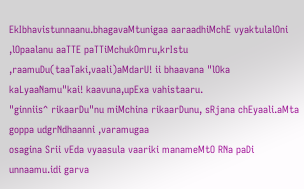EkIbhavistunnaanu.bhagavaMtunigaa aaraadhiMchE vyaktulalOni ,lOpaalanu aaTTE paTTiMchukOmru,krIstu ,raamuDu(taaTaki,vaali)aMdarU! ii bhaavana "lOka kaLyaaNamu"kai! kaavuna,upExa vahistaaru.
"ginniis^ rikaarDu"nu miMchina rikaarDunu, sRjana chEyaali.aMta goppa udgrNdhaanni ,varamugaa
osagina Srii vEda vyaasula vaariki manameMtO RNa paDi unnaamu.idi garva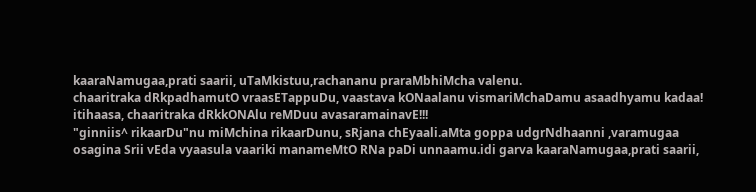kaaraNamugaa,prati saarii, uTaMkistuu,rachananu praraMbhiMcha valenu.
chaaritraka dRkpadhamutO vraasETappuDu, vaastava kONaalanu vismariMchaDamu asaadhyamu kadaa!
itihaasa, chaaritraka dRkkONAlu reMDuu avasaramainavE!!!
"ginniis^ rikaarDu"nu miMchina rikaarDunu, sRjana chEyaali.aMta goppa udgrNdhaanni ,varamugaa
osagina Srii vEda vyaasula vaariki manameMtO RNa paDi unnaamu.idi garva kaaraNamugaa,prati saarii,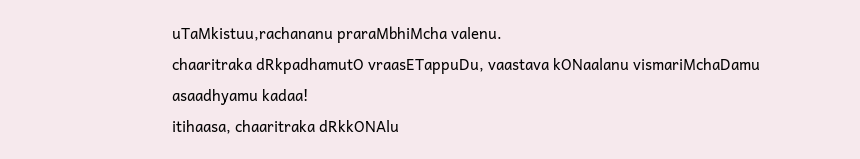uTaMkistuu,rachananu praraMbhiMcha valenu.
chaaritraka dRkpadhamutO vraasETappuDu, vaastava kONaalanu vismariMchaDamu asaadhyamu kadaa!
itihaasa, chaaritraka dRkkONAlu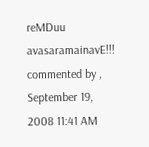reMDuu avasaramainavE!!!
commented by , September 19, 2008 11:41 AM